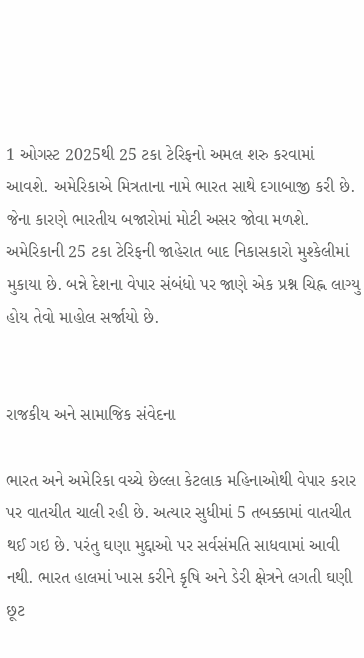1 ઓગસ્ટ 2025થી 25 ટકા ટેરિફનો અમલ શરુ કરવામાં આવશે. અમેરિકાએ મિત્રતાના નામે ભારત સાથે દગાબાજી કરી છે. જેના કારણે ભારતીય બજારોમાં મોટી અસર જોવા મળશે. અમેરિકાની 25 ટકા ટેરિફની જાહેરાત બાદ નિકાસકારો મુશ્કેલીમાં મુકાયા છે. બન્ને દેશના વેપાર સંબંધો પર જાણે એક પ્રશ્ન ચિહ્ન લાગ્યુ હોય તેવો માહોલ સર્જાયો છે.


રાજકીય અને સામાજિક સંવેદના

ભારત અને અમેરિકા વચ્ચે છેલ્લા કેટલાક મહિનાઓથી વેપાર કરાર પર વાતચીત ચાલી રહી છે. અત્યાર સુધીમાં 5 તબક્કામાં વાતચીત થઈ ગઇ છે. પરંતુ ઘણા મુદ્દાઓ પર સર્વસંમતિ સાધવામાં આવી નથી. ભારત હાલમાં ખાસ કરીને કૃષિ અને ડેરી ક્ષેત્રને લગતી ઘણી છૂટ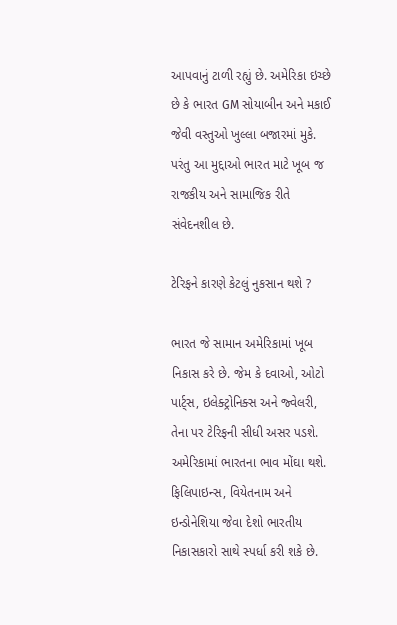આપવાનું ટાળી રહ્યું છે. અમેરિકા ઇચ્છે છે કે ભારત GM સોયાબીન અને મકાઈ જેવી વસ્તુઓ ખુલ્લા બજારમાં મુકે. પરંતુ આ મુદ્દાઓ ભારત માટે ખૂબ જ રાજકીય અને સામાજિક રીતે સંવેદનશીલ છે.

ટેરિફને કારણે કેટલું નુકસાન થશે ?

ભારત જે સામાન અમેરિકામાં ખૂબ નિકાસ કરે છે. જેમ કે દવાઓ, ઓટો પાર્ટ્સ, ઇલેક્ટ્રોનિક્સ અને જ્વેલરી, તેના પર ટેરિફની સીધી અસર પડશે. અમેરિકામાં ભારતના ભાવ મોંઘા થશે. ફિલિપાઇન્સ, વિયેતનામ અને ઇન્ડોનેશિયા જેવા દેશો ભારતીય નિકાસકારો સાથે સ્પર્ધા કરી શકે છે.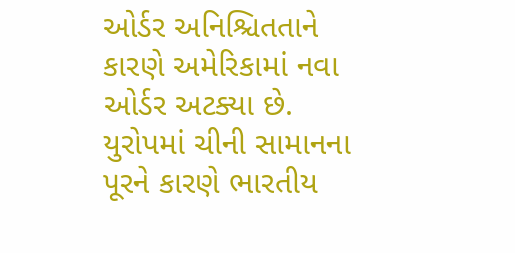ઓર્ડર અનિશ્ચિતતાને કારણે અમેરિકામાં નવા ઓર્ડર અટક્યા છે. યુરોપમાં ચીની સામાનના પૂરને કારણે ભારતીય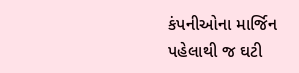કંપનીઓના માર્જિન પહેલાથી જ ઘટી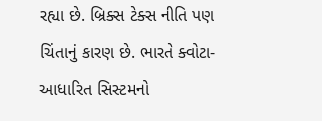રહ્યા છે. બ્રિક્સ ટેક્સ નીતિ પણ ચિંતાનું કારણ છે. ભારતે ક્વોટા-આધારિત સિસ્ટમનો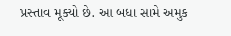પ્રસ્તાવ મૂક્યો છે. આ બધા સામે અમુક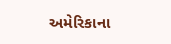અમેરિકાના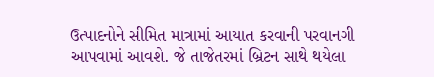ઉત્પાદનોને સીમિત માત્રામાં આયાત કરવાની પરવાનગી આપવામાં આવશે. જે તાજેતરમાં બ્રિટન સાથે થયેલા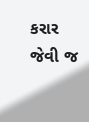કરાર જેવી જ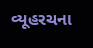વ્યૂહરચના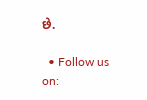છે.

  • Follow us on: